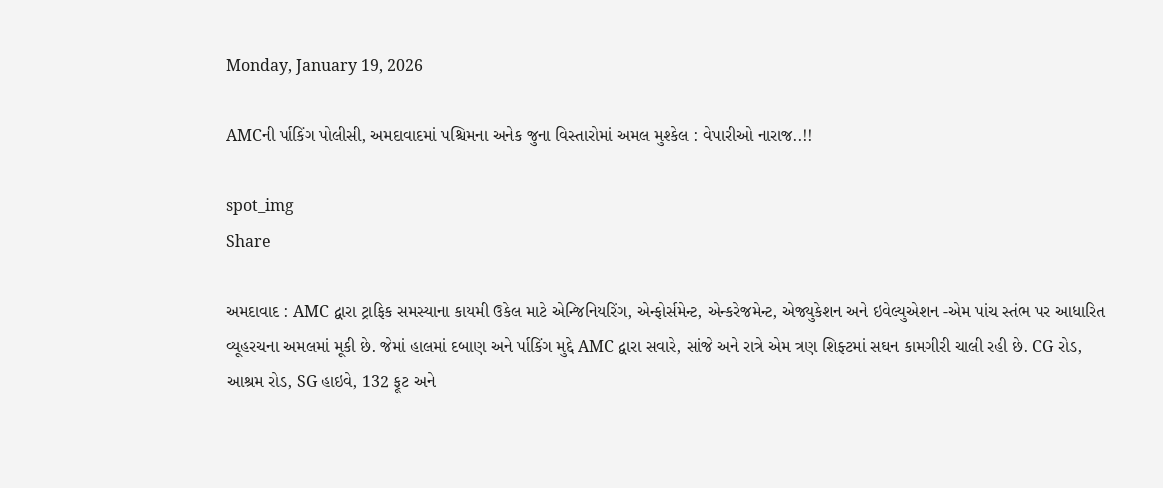Monday, January 19, 2026

AMCની ર્પાકિંગ પોલીસી, અમદાવાદમાં પશ્ચિમના અનેક જુના વિસ્તારોમાં અમલ મુશ્કેલ : વેપારીઓ નારાજ..!!

spot_img
Share

અમદાવાદ : AMC દ્વારા ટ્રાફિક સમસ્યાના કાયમી ઉકેલ માટે એન્જિનિયરિંગ, એન્ફોર્સમેન્ટ, એન્કરેજમેન્ટ, એજ્યુકેશન અને ઇવેલ્યુએશન -એમ પાંચ સ્તંભ પર આધારિત વ્યૂહરચના અમલમાં મૂકી છે. જેમાં હાલમાં દબાણ અને ર્પાકિંગ મુદ્દે AMC દ્વારા સવારે, સાંજે અને રાત્રે એમ ત્રણ શિફ્ટમાં સઘન કામગીરી ચાલી રહી છે. CG રોડ, આશ્રમ રોડ, SG હાઇવે, 132 ફૂટ અને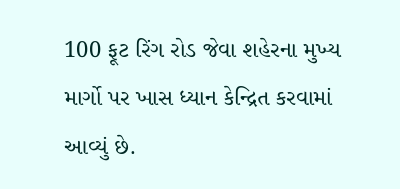100 ફૂટ રિંગ રોડ જેવા શહેરના મુખ્ય માર્ગો પર ખાસ ધ્યાન કેન્દ્રિત કરવામાં આવ્યું છે.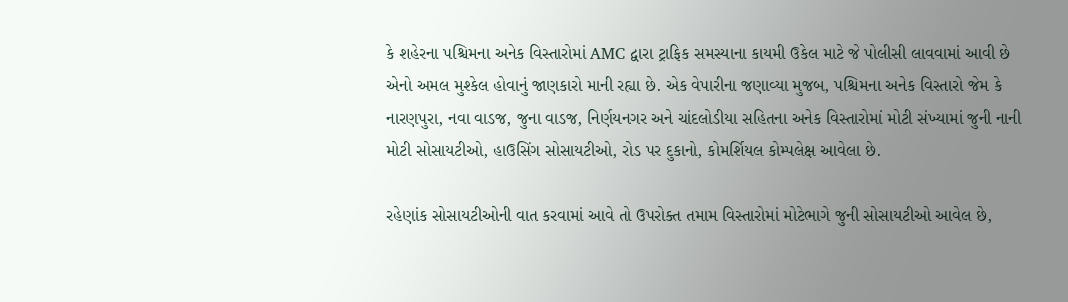કે શહેરના પશ્ચિમના અનેક વિસ્તારોમાં AMC દ્વારા ટ્રાફિક સમસ્યાના કાયમી ઉકેલ માટે જે પોલીસી લાવવામાં આવી છે એનો અમલ મુશ્કેલ હોવાનું જાણકારો માની રહ્યા છે. એક વેપારીના જણાવ્યા મુજબ, પશ્ચિમના અનેક વિસ્તારો જેમ કે નારણપુરા, નવા વાડજ, જુના વાડજ, નિર્ણયનગર અને ચાંદલોડીયા સહિતના અનેક વિસ્તારોમાં મોટી સંખ્યામાં જુની નાની મોટી સોસાયટીઓ, હાઉસિંગ સોસાયટીઓ, રોડ પર દુકાનો, કોમર્શિયલ કોમ્પલેક્ષ આવેલા છે.

રહેણાંક સોસાયટીઓની વાત કરવામાં આવે તો ઉપરોક્ત તમામ વિસ્તારોમાં મોટેભાગે જુની સોસાયટીઓ આવેલ છે,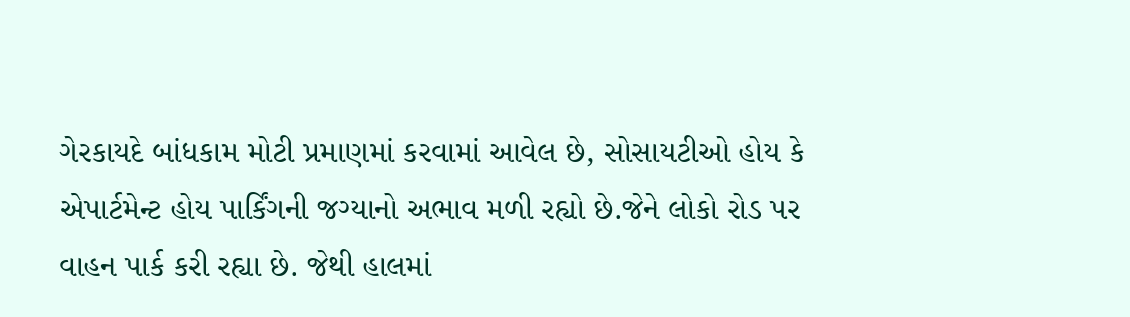ગેરકાયદે બાંધકામ મોટી પ્રમાણમાં કરવામાં આવેલ છે, સોસાયટીઓ હોય કે એપાર્ટમેન્ટ હોય પાર્કિંગની જગ્યાનો અભાવ મળી રહ્યો છે.જેને લોકો રોડ પર વાહન પાર્ક કરી રહ્યા છે. જેથી હાલમાં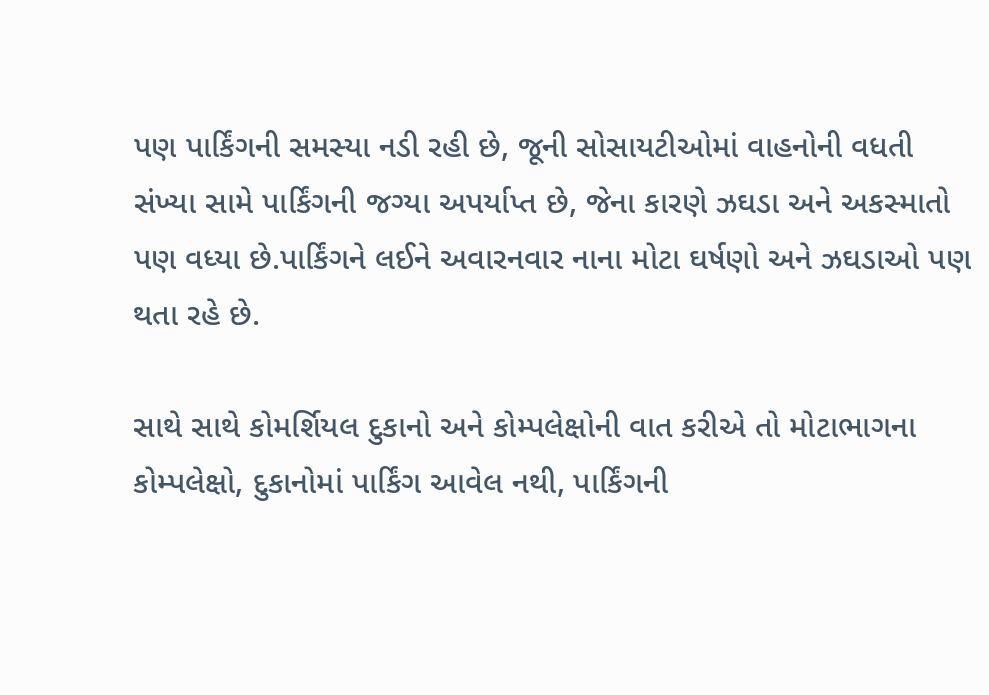પણ પાર્કિંગની સમસ્યા નડી રહી છે, જૂની સોસાયટીઓમાં વાહનોની વધતી સંખ્યા સામે પાર્કિંગની જગ્યા અપર્યાપ્ત છે, જેના કારણે ઝઘડા અને અકસ્માતો પણ વધ્યા છે.પાર્કિંગને લઈને અવારનવાર નાના મોટા ઘર્ષણો અને ઝઘડાઓ પણ થતા રહે છે.

સાથે સાથે કોમર્શિયલ દુકાનો અને કોમ્પલેક્ષોની વાત કરીએ તો મોટાભાગના કોમ્પલેક્ષો, દુકાનોમાં પાર્કિંગ આવેલ નથી, પાર્કિંગની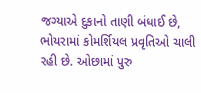જગ્યાએ દુકાનો તાણી બંધાઈ છે, ભોયરામાં કોમર્શિયલ પ્રવૃતિઓ ચાલી રહી છે. ઓછામાં પુરુ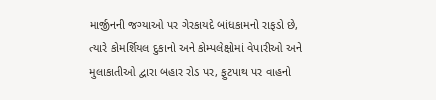માર્જીનની જગ્યાઓ પર ગેરકાયદે બાંધકામનો રાફડો છે, ત્યારે કોમર્શિયલ દુકાનો અને કોમ્પલેક્ષોમાં વેપારીઓ અને મુલાકાતીઓ દ્વારા બહાર રોડ પર, ફુટપાથ પર વાહનો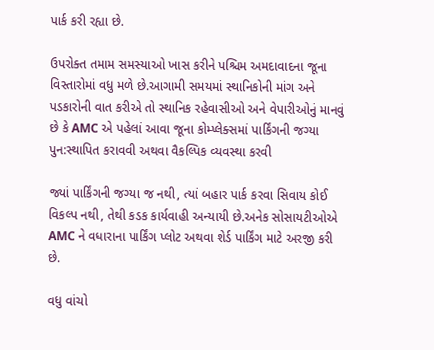પાર્ક કરી રહ્યા છે.

ઉપરોક્ત તમામ સમસ્યાઓ ખાસ કરીને પશ્ચિમ અમદાવાદના જૂના વિસ્તારોમાં વધુ મળે છે.આગામી સમયમાં સ્થાનિકોની માંગ અને પડકારોની વાત કરીએ તો સ્થાનિક રહેવાસીઓ અને વેપારીઓનું માનવું છે કે AMC એ પહેલાં આવા જૂના કોમ્પ્લેક્સમાં પાર્કિંગની જગ્યા પુન:સ્થાપિત કરાવવી અથવા વૈકલ્પિક વ્યવસ્થા કરવી

જ્યાં પાર્કિંગની જગ્યા જ નથી, ત્યાં બહાર પાર્ક કરવા સિવાય કોઈ વિકલ્પ નથી, તેથી કડક કાર્યવાહી અન્યાયી છે.અનેક સોસાયટીઓએ AMC ને વધારાના પાર્કિંગ પ્લોટ અથવા શેર્ડ પાર્કિંગ માટે અરજી કરી છે.

વધુ વાંચો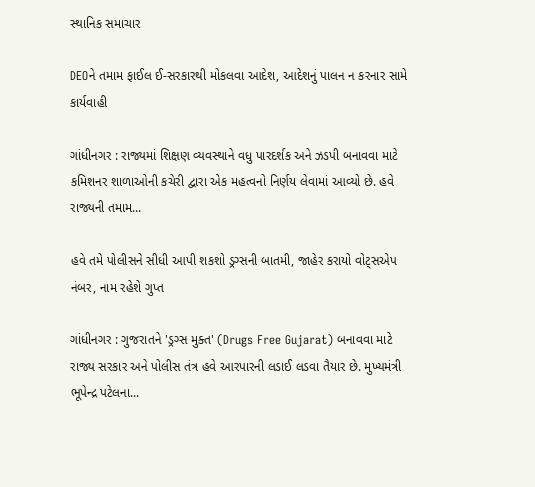સ્થાનિક સમાચાર

DEOને તમામ ફાઈલ ઈ-સરકારથી મોકલવા આદેશ, આદેશનું પાલન ન કરનાર સામે કાર્યવાહી

ગાંધીનગર : રાજ્યમાં શિક્ષણ વ્યવસ્થાને વધુ પારદર્શક અને ઝડપી બનાવવા માટે કમિશનર શાળાઓની કચેરી દ્વારા એક મહત્વનો નિર્ણય લેવામાં આવ્યો છે. હવે રાજ્યની તમામ...

હવે તમે પોલીસને સીધી આપી શકશો ડ્રગ્સની બાતમી, જાહેર કરાયો વોટ્સએપ નંબર, નામ રહેશે ગુપ્ત

ગાંધીનગર : ગુજરાતને 'ડ્રગ્સ મુક્ત' (Drugs Free Gujarat) બનાવવા માટે રાજ્ય સરકાર અને પોલીસ તંત્ર હવે આરપારની લડાઈ લડવા તૈયાર છે. મુખ્યમંત્રી ભૂપેન્દ્ર પટેલના...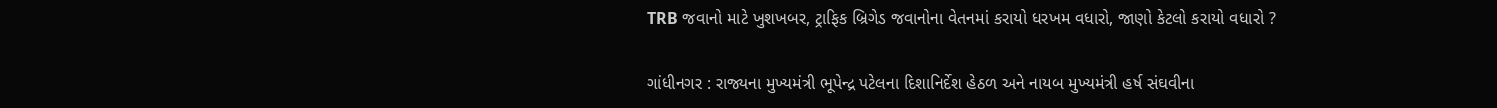TRB જવાનો માટે ખુશખબર, ટ્રાફિક બ્રિગેડ જવાનોના વેતનમાં કરાયો ધરખમ વધારો, જાણો કેટલો કરાયો વધારો ?

ગાંધીનગર : રાજ્યના મુખ્યમંત્રી ભૂપેન્દ્ર પટેલના દિશાનિર્દેશ હેઠળ અને નાયબ મુખ્યમંત્રી હર્ષ સંઘવીના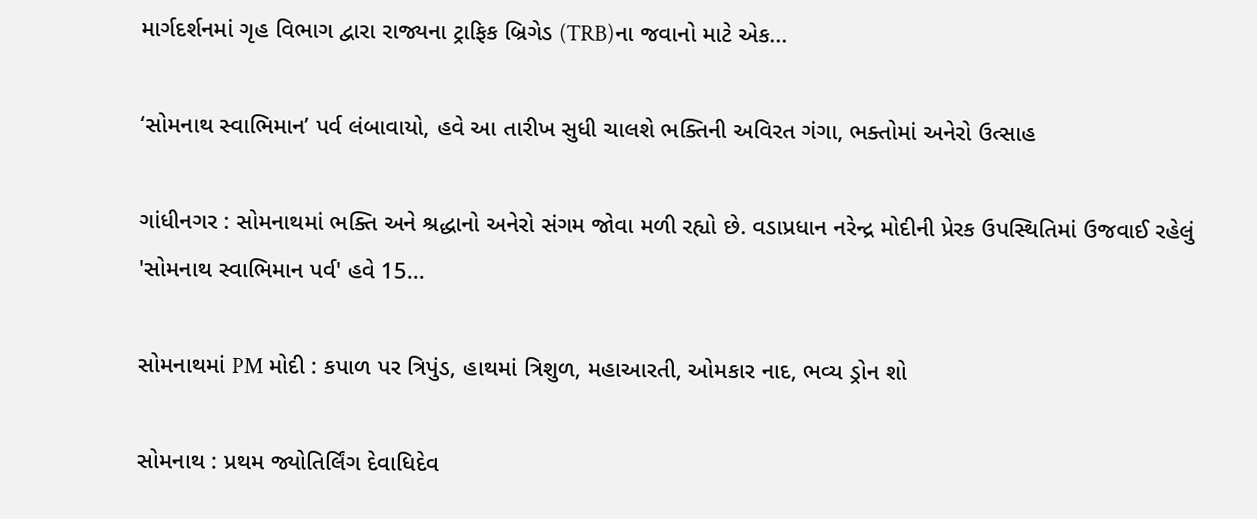માર્ગદર્શનમાં ગૃહ વિભાગ દ્વારા રાજ્યના ટ્રાફિક બ્રિગેડ (TRB)ના જવાનો માટે એક...

‘સોમનાથ સ્વાભિમાન’ પર્વ લંબાવાયો, હવે આ તારીખ સુધી ચાલશે ભક્તિની અવિરત ગંગા, ભક્તોમાં અનેરો ઉત્સાહ

ગાંધીનગર : સોમનાથમાં ભક્તિ અને શ્રદ્ધાનો અનેરો સંગમ જોવા મળી રહ્યો છે. વડાપ્રધાન નરેન્દ્ર મોદીની પ્રેરક ઉપસ્થિતિમાં ઉજવાઈ રહેલું 'સોમનાથ સ્વાભિમાન પર્વ' હવે 15...

સોમનાથમાં PM મોદી : કપાળ પર ત્રિપુંડ, હાથમાં ત્રિશુળ, મહાઆરતી, ઓમકાર નાદ, ભવ્ય ડ્રોન શો

સોમનાથ : પ્રથમ જ્યોતિર્લિંગ દેવાધિદેવ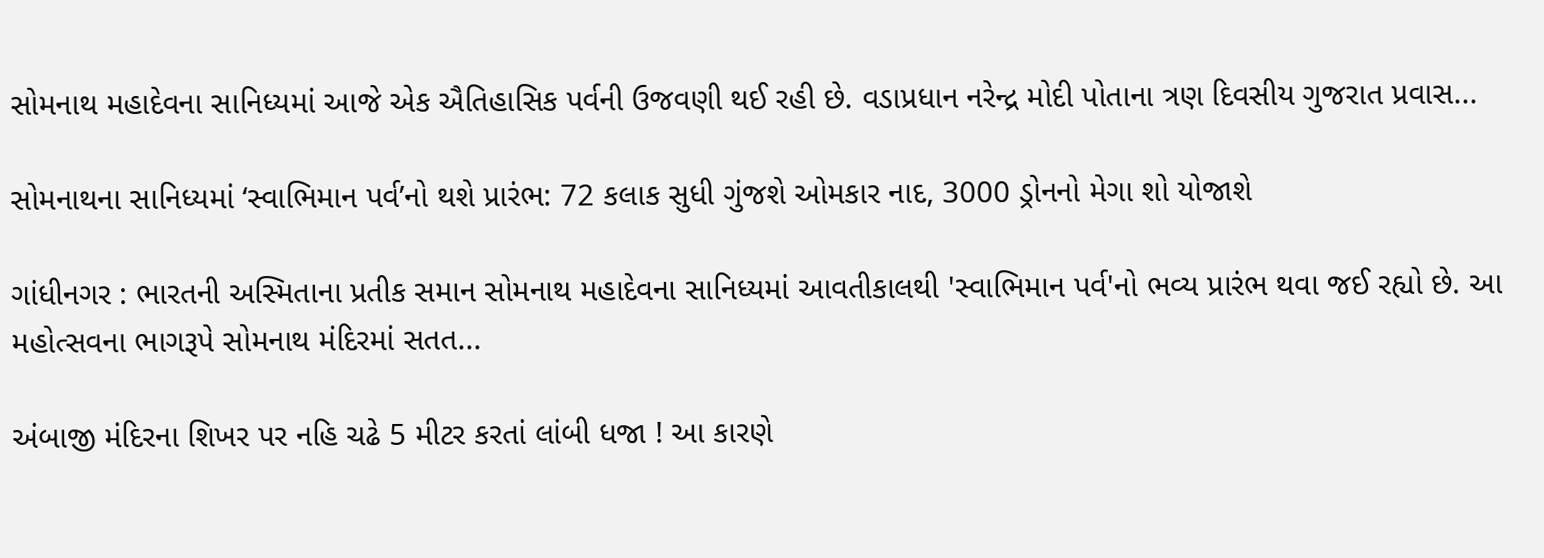સોમનાથ મહાદેવના સાનિધ્યમાં આજે એક ઐતિહાસિક પર્વની ઉજવણી થઈ રહી છે. વડાપ્રધાન નરેન્દ્ર મોદી પોતાના ત્રણ દિવસીય ગુજરાત પ્રવાસ...

સોમનાથના સાનિધ્યમાં ‘સ્વાભિમાન પર્વ’નો થશે પ્રારંભ: 72 કલાક સુધી ગુંજશે ઓમકાર નાદ, 3000 ડ્રોનનો મેગા શો યોજાશે

ગાંધીનગર : ભારતની અસ્મિતાના પ્રતીક સમાન સોમનાથ મહાદેવના સાનિધ્યમાં આવતીકાલથી 'સ્વાભિમાન પર્વ'નો ભવ્ય પ્રારંભ થવા જઈ રહ્યો છે. આ મહોત્સવના ભાગરૂપે સોમનાથ મંદિરમાં સતત...

અંબાજી મંદિરના શિખર પર નહિ ચઢે 5 મીટર કરતાં લાંબી ધજા ! આ કારણે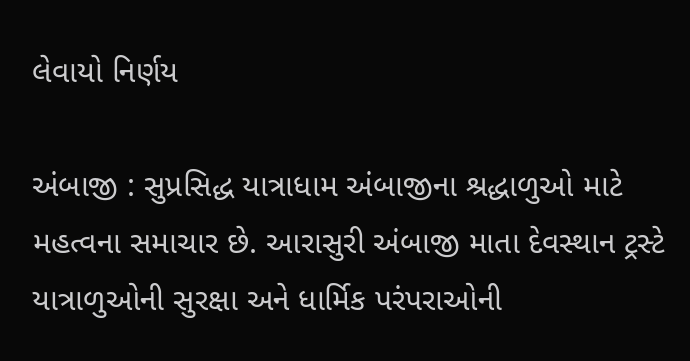લેવાયો નિર્ણય

અંબાજી : સુપ્રસિદ્ધ યાત્રાધામ અંબાજીના શ્રદ્ધાળુઓ માટે મહત્વના સમાચાર છે. આરાસુરી અંબાજી માતા દેવસ્થાન ટ્રસ્ટે યાત્રાળુઓની સુરક્ષા અને ધાર્મિક પરંપરાઓની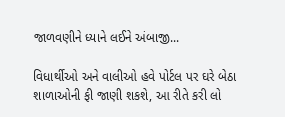જાળવણીને ધ્યાને લઈને અંબાજી...

વિધાર્થીઓ અને વાલીઓ હવે પોર્ટલ પર ઘરે બેઠા શાળાઓની ફી જાણી શકશે, આ રીતે કરી લો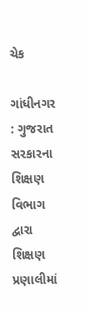ચેક

ગાંધીનગર : ગુજરાત સરકારના શિક્ષણ વિભાગ દ્વારા શિક્ષણ પ્રણાલીમાં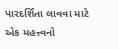પારદર્શિતા લાવવા માટે એક મહત્ત્વનો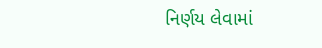નિર્ણય લેવામાં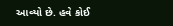આવ્યો છે. હવે કોઈ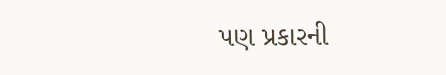પણ પ્રકારની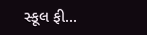સ્કૂલ ફી...